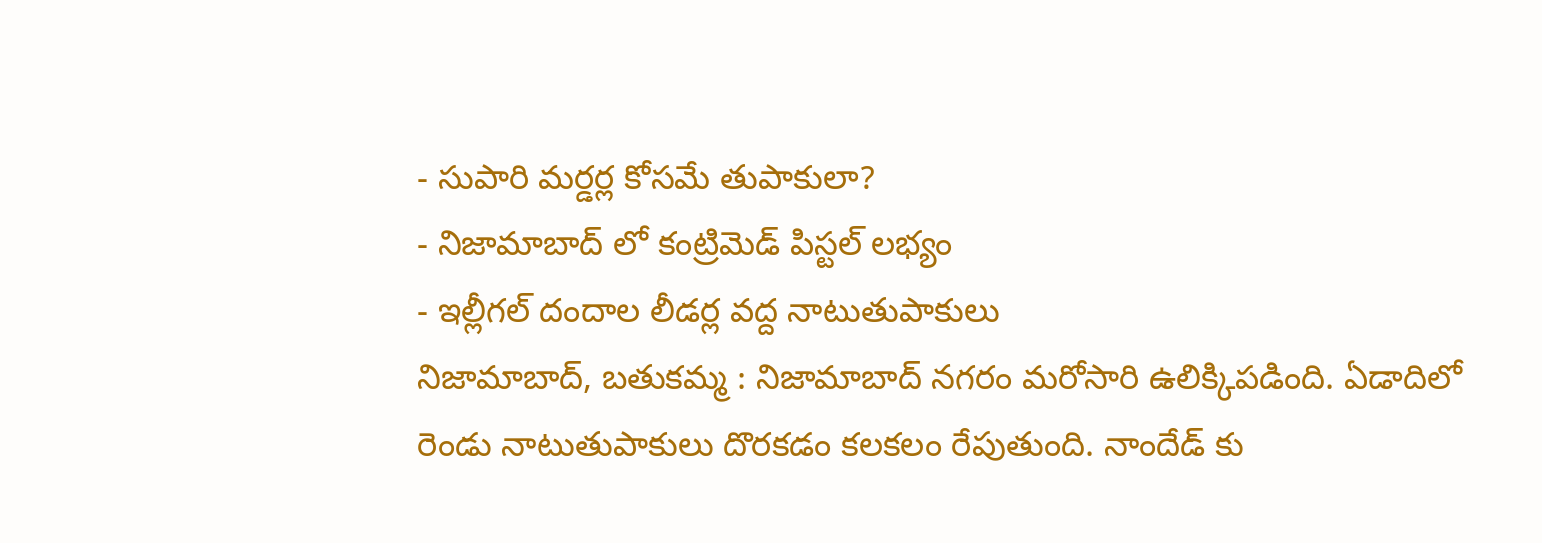- సుపారి మర్డర్ల కోసమే తుపాకులా?
- నిజామాబాద్ లో కంట్రిమెడ్ పిస్టల్ లభ్యం
- ఇల్లీగల్ దందాల లీడర్ల వద్ద నాటుతుపాకులు
నిజామాబాద్, బతుకమ్మ : నిజామాబాద్ నగరం మరోసారి ఉలిక్కిపడింది. ఏడాదిలో రెండు నాటుతుపాకులు దొరకడం కలకలం రేపుతుంది. నాందేడ్ కు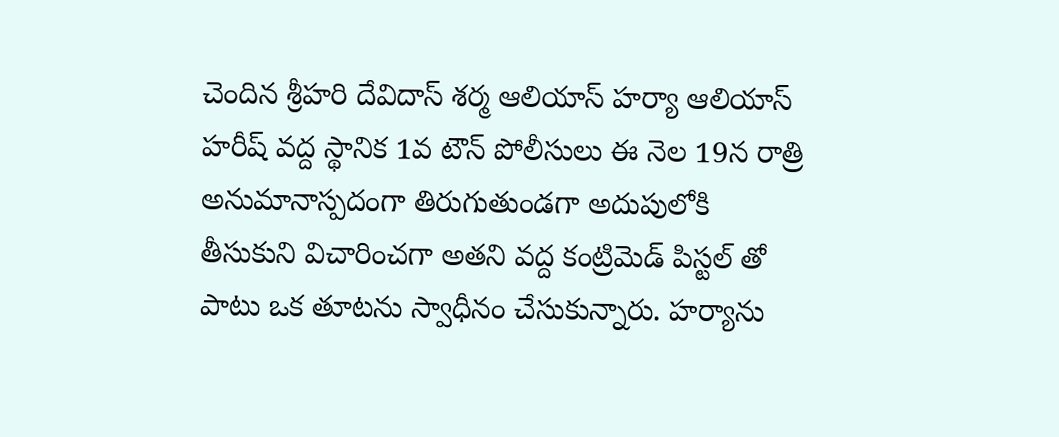చెందిన శ్రీహరి దేవిదాస్ శర్మ ఆలియాస్ హర్యా ఆలియాస్ హరీష్ వద్ద స్థానిక 1వ టౌన్ పోలీసులు ఈ నెల 19న రాత్రి అనుమానాస్పదంగా తిరుగుతుండగా అదుపులోకి తీసుకుని విచారించగా అతని వద్ద కంట్రిమెడ్ పిస్టల్ తో పాటు ఒక తూటను స్వాధీనం చేసుకున్నారు. హర్యాను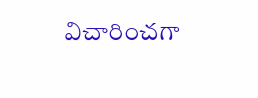విచారించగా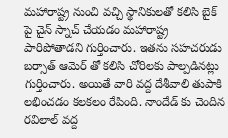మహారాష్ట్ర నుంచి వచ్చి స్థానికులతో కలిసి బైక్ పై చైన్ స్నాచ్ చేయడం మహారాష్ట్ర పారిపోతాడని గుర్తించారు. ఇతను సహచరుడు బర్సాత్ ఆమెర్ తో కలిసి చోరిలకు పాల్పడినట్లు గుర్తించారు. అయితే వారి వద్ద దేశీవాలి తుపాకి లభించడం కలకలం రేపింది. నాందేడ్ కు చెందిన రవిలాల్ వద్ద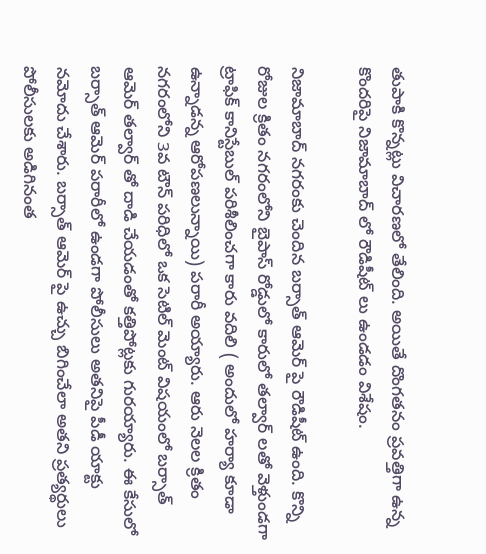తుపాకి కొన్నట్లు విచారణలో తేలింది. అయితే దొంగతనం ప్రవత్తిగా ఉన్న కొందరిపై నిజామాబాద్ లో రౌడిషీట్ లు ఉండడం విశేషం.

నిజామాబాద్ నగరంకు చెందిన బర్సాత్ ఆమెర్ పై రౌడిషీట్ ఉంది. కొన్ని రోజుల క్రితం నగరంలోని బైపాస్ రోడ్డులో కారులో తల్వార్ లతో వెళ్తుండగా ట్రాఫిక్ కానిస్టేబుల్ పరిశీలించగా కారు వదిలి ( అందులో హర్యా కూడా ఉన్నాడన్న ఆరోపణలున్నాయి) పరారీ అయ్యారు. ఆరు నెలల క్రితం నగరంలోని 3వ టౌన్ పరిధిలో ఒక సెటిల్ మెంట్ విషయంలో బర్సాత్ ఆమెర్ తల్వార్ తో దాడి చేయడంతో కత్తిపోట్లకు గురయ్యారు. ఈ కేసులో బర్సాత్ ఆమెర్ పరారీలో ఉండగా పోలీసులు అతనిపై పీడీ యాక్టు నమోదు చేశారు. బర్సాత్ ఆమెర్ పై ఉచ్చు బిగించేలా అతని ప్రత్యర్థులు పోలీసులకు అడిగినంత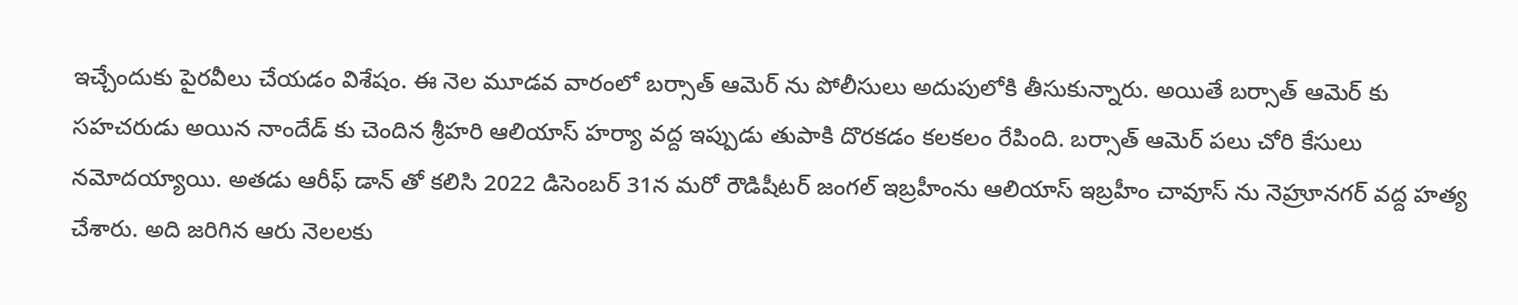ఇచ్చేందుకు పైరవీలు చేయడం విశేషం. ఈ నెల మూడవ వారంలో బర్సాత్ ఆమెర్ ను పోలీసులు అదుపులోకి తీసుకున్నారు. అయితే బర్సాత్ ఆమెర్ కు సహచరుడు అయిన నాందేడ్ కు చెందిన శ్రీహరి ఆలియాస్ హర్యా వద్ద ఇప్పుడు తుపాకి దొరకడం కలకలం రేపింది. బర్సాత్ ఆమెర్ పలు చోరి కేసులు నమోదయ్యాయి. అతడు ఆరీఫ్ డాన్ తో కలిసి 2022 డిసెంబర్ 31న మరో రౌడిషీటర్ జంగల్ ఇబ్రహీంను ఆలియాస్ ఇబ్రహీం చావూస్ ను నెహ్రూనగర్ వద్ద హత్య చేశారు. అది జరిగిన ఆరు నెలలకు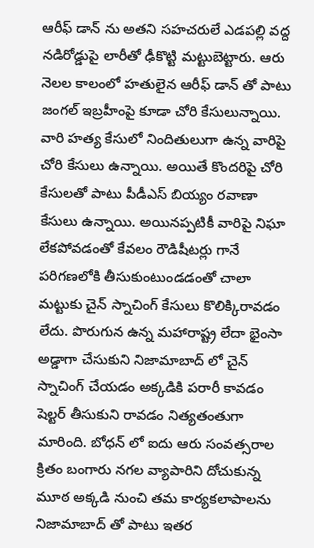ఆరీఫ్ డాన్ ను అతని సహచరులే ఎడపల్లి వద్ద నడిరోడ్డుపై లారీతో ఢీకొట్టి మట్టుబెట్టారు. ఆరు నెలల కాలంలో హతులైన ఆరీఫ్ డాన్ తో పాటు జంగల్ ఇబ్రహీంపై కూడా చోరి కేసులున్నాయి. వారి హత్య కేసులో నిందితులుగా ఉన్న వారిపై చోరి కేసులు ఉన్నాయి. అయితే కొందరిపై చోరి కేసులతో పాటు పీడీఎస్ బియ్యం రవాణా కేసులు ఉన్నాయి. అయినప్పటికీ వారిపై నిఘా లేకపోవడంతో కేవలం రౌడిషీటర్లు గానే పరిగణలోకి తీసుకుంటుండడంతో చాలా మట్టుకు చైన్ స్నాచింగ్ కేసులు కొలిక్కిరావడం లేదు. పొరుగున ఉన్న మహారాష్ట్ర లేదా భైంసా అడ్డాగా చేసుకుని నిజామాబాద్ లో చైన్ స్నాచింగ్ చేయడం అక్కడికి పరారీ కావడం షెల్టర్ తీసుకుని రావడం నిత్యతంతుగా మారింది. బోధన్ లో ఐదు ఆరు సంవత్సరాల క్రితం బంగారు నగల వ్యాపారిని దోచుకున్న మూఠ అక్కడి నుంచి తమ కార్యకలాపాలను నిజామాబాద్ తో పాటు ఇతర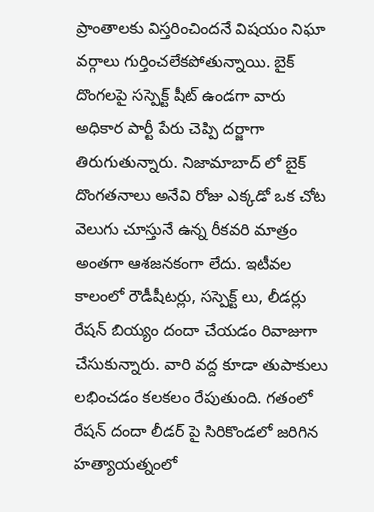ప్రాంతాలకు విస్తరించిందనే విషయం నిఘా వర్గాలు గుర్తించలేకపోతున్నాయి. బైక్ దొంగలపై సస్పెక్ట్ షీట్ ఉండగా వారు అధికార పార్టీ పేరు చెప్పి దర్జాగా తిరుగుతున్నారు. నిజామాబాద్ లో బైక్ దొంగతనాలు అనేవి రోజు ఎక్కడో ఒక చోట వెలుగు చూస్తునే ఉన్న రీకవరి మాత్రం అంతగా ఆశజనకంగా లేదు. ఇటీవల కాలంలో రౌడీషీటర్లు, సస్పెక్ట్ లు, లీడర్లు రేషన్ బియ్యం దందా చేయడం రివాజుగా చేసుకున్నారు. వారి వద్ద కూడా తుపాకులు లభించడం కలకలం రేపుతుంది. గతంలో రేషన్ దందా లీడర్ పై సిరికొండలో జరిగిన హత్యాయత్నంలో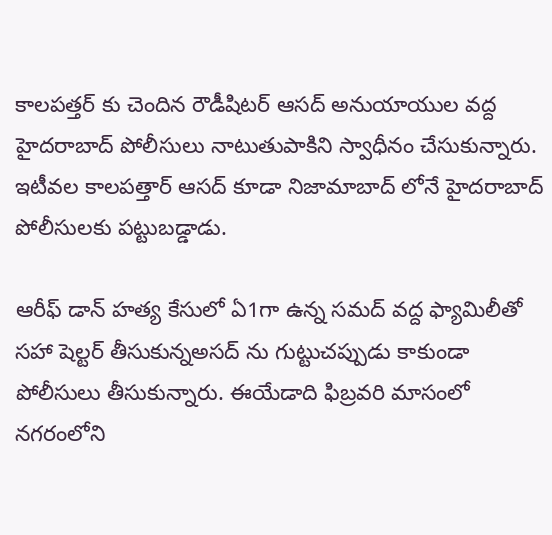కాలపత్తర్ కు చెందిన రౌడీషిటర్ ఆసద్ అనుయాయుల వద్ద హైదరాబాద్ పోలీసులు నాటుతుపాకిని స్వాధీనం చేసుకున్నారు. ఇటీవల కాలపత్తార్ ఆసద్ కూడా నిజామాబాద్ లోనే హైదరాబాద్ పోలీసులకు పట్టుబడ్డాడు.

ఆరీఫ్ డాన్ హత్య కేసులో ఏ1గా ఉన్న సమద్ వద్ద ఫ్యామిలీతో సహా షెల్టర్ తీసుకున్నఅసద్ ను గుట్టుచప్పుడు కాకుండా పోలీసులు తీసుకున్నారు. ఈయేడాది ఫిబ్రవరి మాసంలో నగరంలోని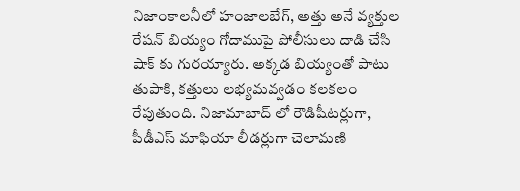నిజాంకాలనీలో హంజాలబేగ్, అత్తు అనే వ్యక్తుల రేషన్ బియ్యం గోదాముపై పోలీసులు దాడి చేసి షాక్ కు గురయ్యారు. అక్కడ బియ్యంతో పాటు తుపాకి, కత్తులు లభ్యమవ్వడం కలకలం రేపుతుంది. నిజామాబాద్ లో రౌడిషీటర్లుగా, పీడీఎస్ మాఫియా లీడర్లుగా చెలామణి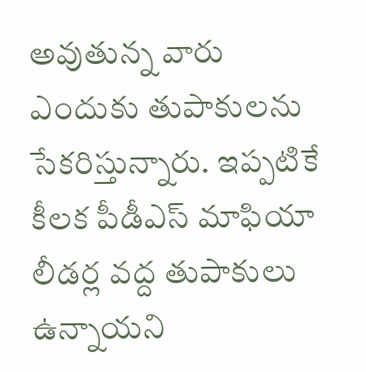అవుతున్న వారు ఎందుకు తుపాకులను సేకరిస్తున్నారు. ఇప్పటికే కీలక పీడీఎస్ మాఫియా లీడర్ల వద్ద తుపాకులు ఉన్నాయని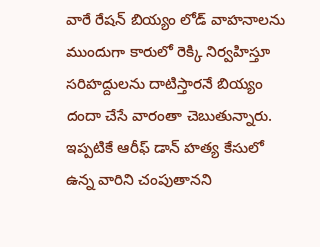వారే రేషన్ బియ్యం లోడ్ వాహనాలను ముందుగా కారులో రెక్కి నిర్వహిస్తూ సరిహద్దులను దాటిస్తారనే బియ్యం దందా చేసే వారంతా చెబుతున్నారు. ఇప్పటికే ఆరీఫ్ డాన్ హత్య కేసులో ఉన్న వారిని చంపుతానని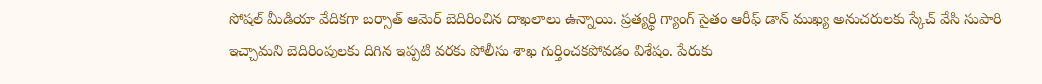సోషల్ మీడియా వేదికగా బర్సాత్ ఆమెర్ బెదిరించిన దాఖలాలు ఉన్నాయి. ప్రత్యర్థి గ్యాంగ్ సైతం ఆరీఫ్ డాన్ ముఖ్య అనుచరులకు స్కేచ్ వేసి సుపారి ఇచ్చామని బెదిరింపులకు దిగిన ఇప్పటి వరకు పోలీసు శాఖ గుర్తించకపోవడం విశేషం. పేరుకు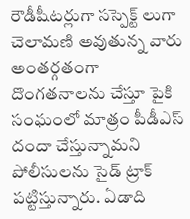రౌడీషీటర్లుగా సస్పెక్ట్ లుగా చెలామణి అవుతున్న వారు అంతర్గతంగా దొంగతనాలను చేస్తూ పైకి సంఘంలో మాత్రం పీడీఎస్ దందా చేస్తున్నామని పోలీసులను సైడ్ ట్రాక్ పట్టిస్తున్నారు. ఏడాది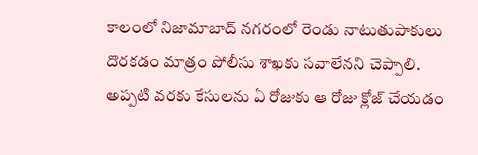కాలంలో నిజామాబాద్ నగరంలో రెండు నాటుతుపాకులు దొరకడం మాత్రం పోలీసు శాఖకు సవాలేనని చెప్పాలి. అప్పటి వరకు కేసులను ఏ రోజుకు ఆ రోజు క్లోజ్ చేయడం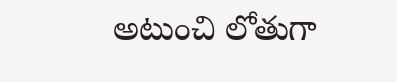అటుంచి లోతుగా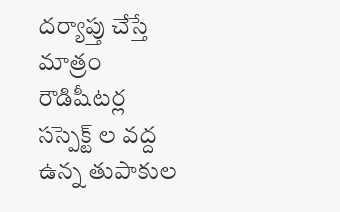దర్యాప్తు చేస్తే మాత్రం రౌడిషీటర్ల సస్పెక్ట్ ల వద్ద ఉన్న తుపాకుల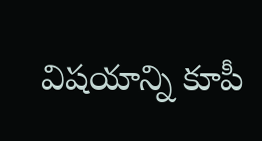విషయాన్ని కూపీ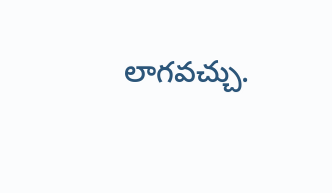లాగవచ్చు.